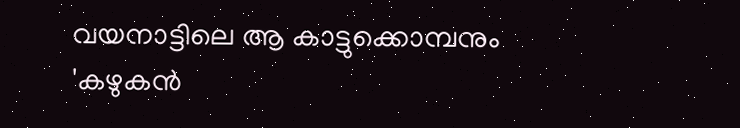വയനാട്ടിലെ ആ കാട്ടുക്കൊമ്പനും 'കഴുകന്‍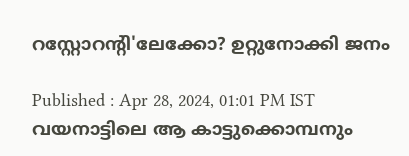റസ്റ്റോറന്റി'ലേക്കോ? ഉറ്റുനോക്കി ജനം

Published : Apr 28, 2024, 01:01 PM IST
വയനാട്ടിലെ ആ കാട്ടുക്കൊമ്പനും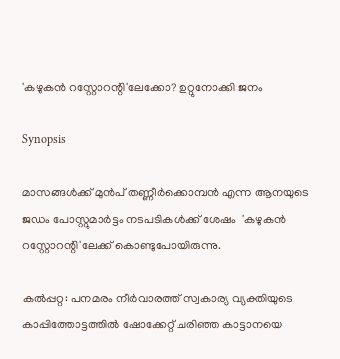'കഴുകന്‍ റസ്റ്റോറന്റി'ലേക്കോ? ഉറ്റുനോക്കി ജനം

Synopsis

മാസങ്ങൾക്ക് മുൻപ് തണ്ണീര്‍ക്കൊമ്പന്‍ എന്ന ആനയുടെ ജഡം പോസ്റ്റുമാര്‍ട്ടം നടപടികള്‍ക്ക് ശേഷം  'കഴുകന്‍ റസ്റ്റോറന്റി'ലേക്ക് കൊണ്ടുപോയിരുന്നു.

കല്‍പ്പറ്റ: പനമരം നീര്‍വാരത്ത് സ്വകാര്യ വ്യക്തിയുടെ കാപ്പിത്തോട്ടത്തില്‍ ഷോക്കേറ്റ് ചരിഞ്ഞ കാട്ടാനയെ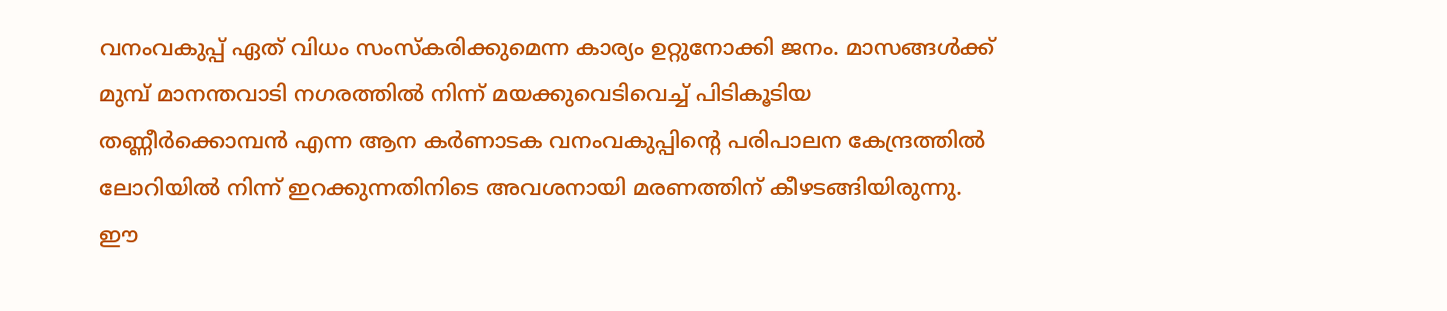വനംവകുപ്പ് ഏത് വിധം സംസ്‌കരിക്കുമെന്ന കാര്യം ഉറ്റുനോക്കി ജനം. മാസങ്ങള്‍ക്ക് മുമ്പ് മാനന്തവാടി നഗരത്തില്‍ നിന്ന് മയക്കുവെടിവെച്ച് പിടികൂടിയ തണ്ണീര്‍ക്കൊമ്പന്‍ എന്ന ആന കര്‍ണാടക വനംവകുപ്പിന്റെ പരിപാലന കേന്ദ്രത്തില്‍ ലോറിയില്‍ നിന്ന് ഇറക്കുന്നതിനിടെ അവശനായി മരണത്തിന് കീഴടങ്ങിയിരുന്നു. ഈ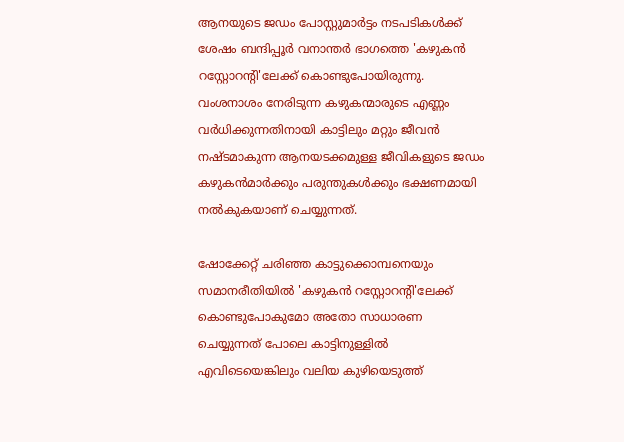ആനയുടെ ജഡം പോസ്റ്റുമാര്‍ട്ടം നടപടികള്‍ക്ക് ശേഷം ബന്ദിപ്പൂര്‍ വനാന്തര്‍ ഭാഗത്തെ 'കഴുകന്‍ റസ്റ്റോറന്റി'ലേക്ക് കൊണ്ടുപോയിരുന്നു. വംശനാശം നേരിടുന്ന കഴുകന്മാരുടെ എണ്ണം വര്‍ധിക്കുന്നതിനായി കാട്ടിലും മറ്റും ജീവന്‍ നഷ്ടമാകുന്ന ആനയടക്കമുള്ള ജീവികളുടെ ജഡം കഴുകന്‍മാര്‍ക്കും പരുന്തുകള്‍ക്കും ഭക്ഷണമായി നല്‍കുകയാണ് ചെയ്യുന്നത്.

ഷോക്കേറ്റ് ചരിഞ്ഞ കാട്ടുക്കൊമ്പനെയും സമാനരീതിയില്‍ 'കഴുകന്‍ റസ്റ്റോറന്റി'ലേക്ക് കൊണ്ടുപോകുമോ അതോ സാധാരണ ചെയ്യുന്നത് പോലെ കാട്ടിനുള്ളില്‍ എവിടെയെങ്കിലും വലിയ കുഴിയെടുത്ത്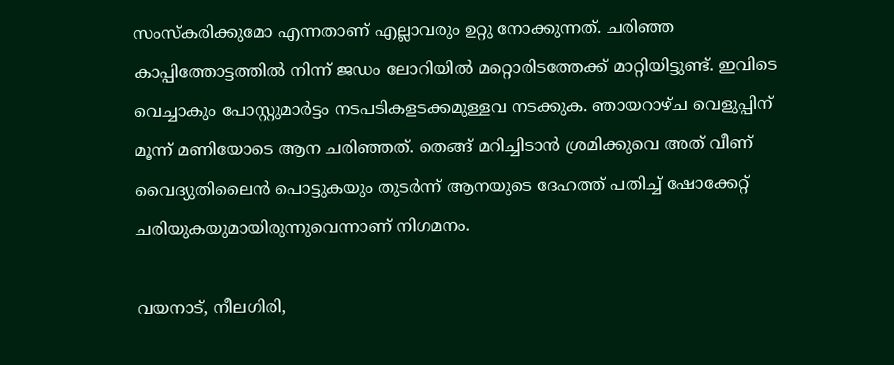സംസ്‌കരിക്കുമോ എന്നതാണ് എല്ലാവരും ഉറ്റു നോക്കുന്നത്. ചരിഞ്ഞ കാപ്പിത്തോട്ടത്തില്‍ നിന്ന് ജഡം ലോറിയില്‍ മറ്റൊരിടത്തേക്ക് മാറ്റിയിട്ടുണ്ട്. ഇവിടെ വെച്ചാകും പോസ്റ്റുമാര്‍ട്ടം നടപടികളടക്കമുള്ളവ നടക്കുക. ഞായറാഴ്ച വെളുപ്പിന് മൂന്ന് മണിയോടെ ആന ചരിഞ്ഞത്. തെങ്ങ് മറിച്ചിടാൻ ശ്രമിക്കുവെ അത് വീണ് വൈദ്യുതിലൈന്‍ പൊട്ടുകയും തുടർന്ന് ആനയുടെ ദേഹത്ത് പതിച്ച് ഷോക്കേറ്റ് ചരിയുകയുമായിരുന്നുവെന്നാണ് നിഗമനം.

വയനാട്, നീലഗിരി,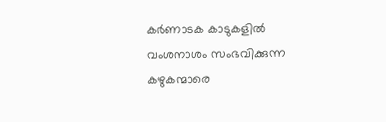കര്‍ണാടക കാടുകളില്‍ വംശനാശം സംഭവിക്കുന്ന കഴുകന്മാരെ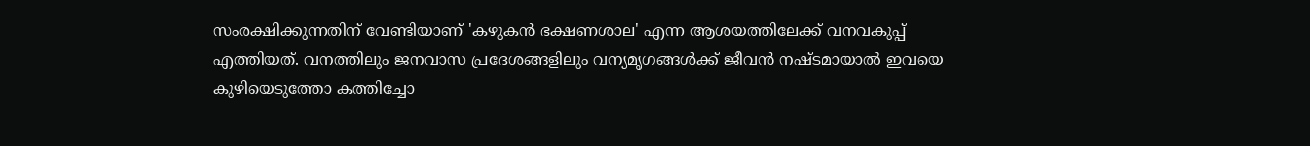സംരക്ഷിക്കുന്നതിന് വേണ്ടിയാണ് 'കഴുകന്‍ ഭക്ഷണശാല' എന്ന ആശയത്തിലേക്ക് വനവകുപ്പ് എത്തിയത്. വനത്തിലും ജനവാസ പ്രദേശങ്ങളിലും വന്യമൃഗങ്ങള്‍ക്ക് ജീവന്‍ നഷ്ടമായാല്‍ ഇവയെ കുഴിയെടുത്തോ കത്തിച്ചോ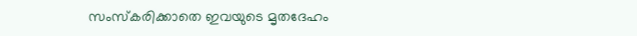സംസ്‌കരിക്കാതെ ഇവയുടെ മൃതദേഹം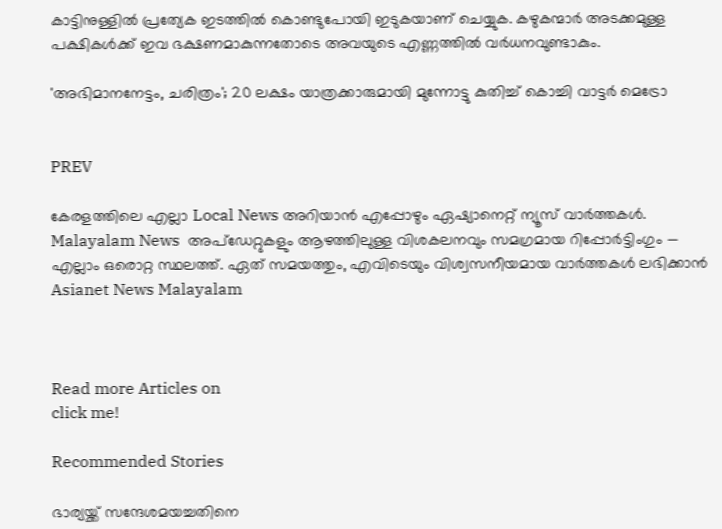കാട്ടിനുള്ളില്‍ പ്രത്യേക ഇടത്തില്‍ കൊണ്ടുപോയി ഇടുകയാണ് ചെയ്യുക. കഴുകന്മാര്‍ അടക്കമുള്ള പക്ഷികള്‍ക്ക് ഇവ ഭക്ഷണമാകുന്നതോടെ അവയുടെ എണ്ണത്തില്‍ വര്‍ധനവുണ്ടാകും.

'അഭിമാനനേട്ടം, ചരിത്രം'; 20 ലക്ഷം യാത്രക്കാരുമായി മുന്നോട്ടു കുതിച്ച് കൊച്ചി വാട്ടര്‍ മെട്രോ


PREV

കേരളത്തിലെ എല്ലാ Local News അറിയാൻ എപ്പോഴും ഏഷ്യാനെറ്റ് ന്യൂസ് വാർത്തകൾ. Malayalam News  അപ്‌ഡേറ്റുകളും ആഴത്തിലുള്ള വിശകലനവും സമഗ്രമായ റിപ്പോർട്ടിംഗും — എല്ലാം ഒരൊറ്റ സ്ഥലത്ത്. ഏത് സമയത്തും, എവിടെയും വിശ്വസനീയമായ വാർത്തകൾ ലഭിക്കാൻ Asianet News Malayalam



Read more Articles on
click me!

Recommended Stories

ഭാര്യയ്ക്ക് സന്ദേശമയച്ചതിനെ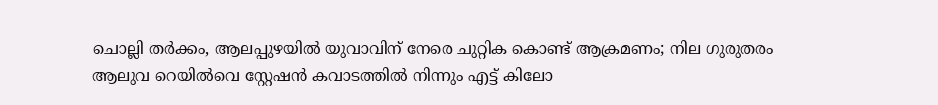ചൊല്ലി തർക്കം, ആലപ്പുഴയിൽ യുവാവിന് നേരെ ചുറ്റിക കൊണ്ട് ആക്രമണം; നില ഗുരുതരം
ആലുവ റെയിൽവെ സ്റ്റേഷൻ കവാടത്തിൽ നിന്നും എട്ട് കിലോ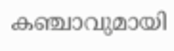കഞ്ചാവുമായി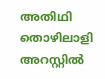അതിഥി തൊഴിലാളി അറസ്റ്റിൽ